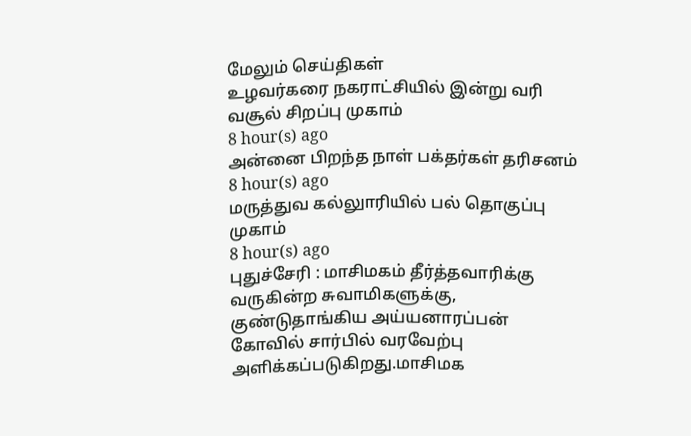மேலும் செய்திகள்
உழவர்கரை நகராட்சியில் இன்று வரி வசூல் சிறப்பு முகாம்
8 hour(s) ago
அன்னை பிறந்த நாள் பக்தர்கள் தரிசனம்
8 hour(s) ago
மருத்துவ கல்லுாரியில் பல் தொகுப்பு முகாம்
8 hour(s) ago
புதுச்சேரி : மாசிமகம் தீர்த்தவாரிக்கு வருகின்ற சுவாமிகளுக்கு, குண்டுதாங்கிய அய்யனாரப்பன் கோவில் சார்பில் வரவேற்பு அளிக்கப்படுகிறது.மாசிமக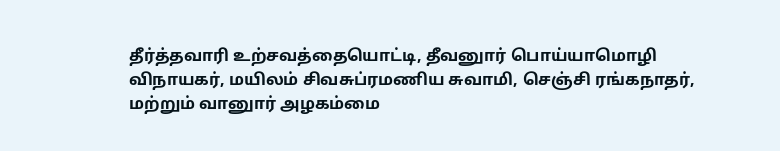தீர்த்தவாரி உற்சவத்தையொட்டி, தீவனுார் பொய்யாமொழி விநாயகர், மயிலம் சிவசுப்ரமணிய சுவாமி, செஞ்சி ரங்கநாதர், மற்றும் வானுார் அழகம்மை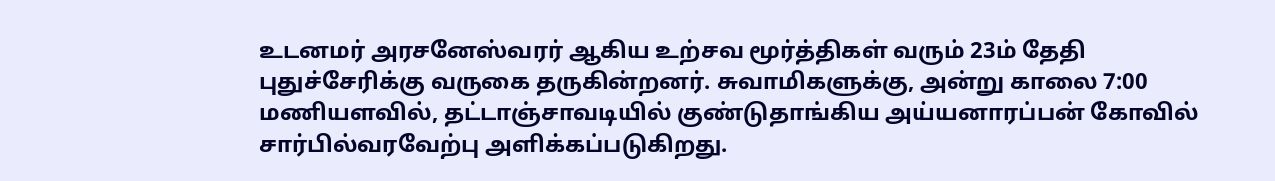உடனமர் அரசனேஸ்வரர் ஆகிய உற்சவ மூர்த்திகள் வரும் 23ம் தேதி புதுச்சேரிக்கு வருகை தருகின்றனர். சுவாமிகளுக்கு, அன்று காலை 7:00 மணியளவில், தட்டாஞ்சாவடியில் குண்டுதாங்கிய அய்யனாரப்பன் கோவில் சார்பில்வரவேற்பு அளிக்கப்படுகிறது.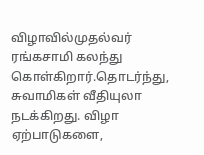விழாவில்முதல்வர் ரங்கசாமி கலந்து கொள்கிறார்.தொடர்ந்து, சுவாமிகள் வீதியுலா நடக்கிறது. விழா ஏற்பாடுகளை,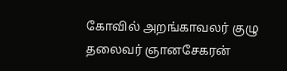கோவில் அறங்காவலர் குழு தலைவர் ஞானசேகரன்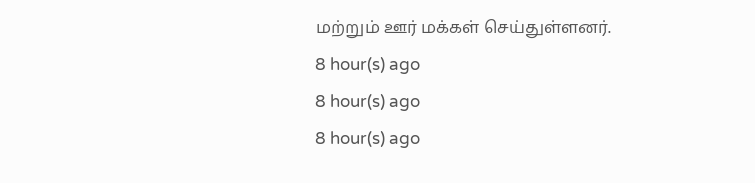மற்றும் ஊர் மக்கள் செய்துள்ளனர்.
8 hour(s) ago
8 hour(s) ago
8 hour(s) ago